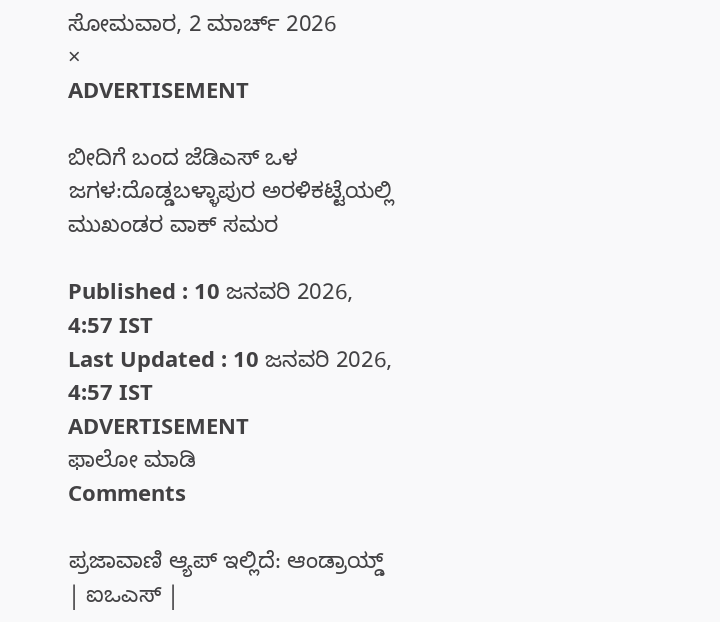ಸೋಮವಾರ, 2 ಮಾರ್ಚ್ 2026
×
ADVERTISEMENT

ಬೀದಿಗೆ ಬಂದ ಜೆಡಿಎಸ್ ಒಳ ಜಗಳ:ದೊಡ್ಡಬಳ್ಳಾಪುರ ಅರಳಿಕಟ್ಟೆಯಲ್ಲಿ ಮುಖಂಡರ ವಾಕ್ ಸಮರ

Published : 10 ಜನವರಿ 2026, 4:57 IST
Last Updated : 10 ಜನವರಿ 2026, 4:57 IST
ADVERTISEMENT
ಫಾಲೋ ಮಾಡಿ
Comments

ಪ್ರಜಾವಾಣಿ ಆ್ಯಪ್ ಇಲ್ಲಿದೆ: ಆಂಡ್ರಾಯ್ಡ್ | ಐಒಎಸ್ |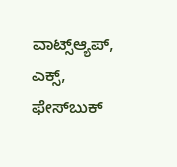ವಾಟ್ಸ್ಆ್ಯಪ್, ಎಕ್ಸ್, ಫೇಸ್‌ಬುಕ್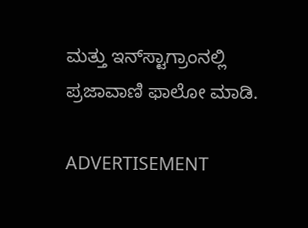ಮತ್ತು ಇನ್‌ಸ್ಟಾಗ್ರಾಂನಲ್ಲಿ ಪ್ರಜಾವಾಣಿ ಫಾಲೋ ಮಾಡಿ.

ADVERTISEMENT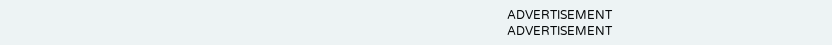ADVERTISEMENT
ADVERTISEMENT